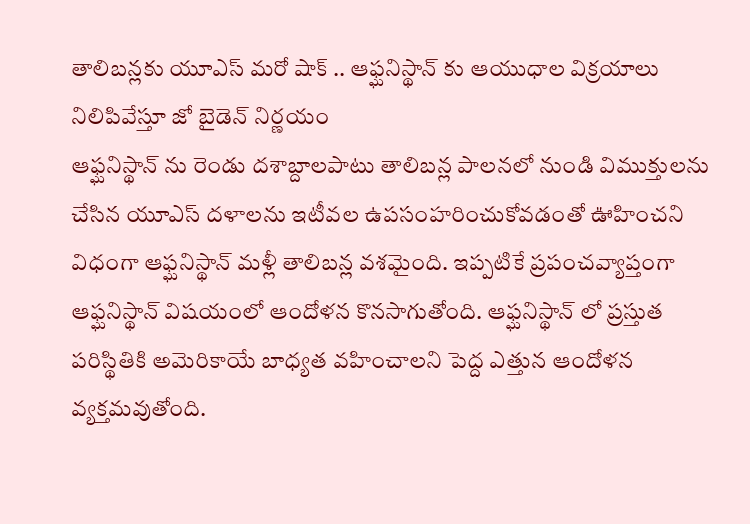తాలిబన్లకు యూఎస్ మరో షాక్ .. ఆఫ్ఘనిస్థాన్ కు ఆయుధాల విక్రయాలు నిలిపివేస్తూ జో బైడెన్ నిర్ణయం
ఆఫ్ఘనిస్థాన్ ను రెండు దశాబ్దాలపాటు తాలిబన్ల పాలనలో నుండి విముక్తులను చేసిన యూఎస్ దళాలను ఇటీవల ఉపసంహరించుకోవడంతో ఊహించని విధంగా ఆఫ్ఘనిస్థాన్ మళ్లీ తాలిబన్ల వశమైంది. ఇప్పటికే ప్రపంచవ్యాప్తంగా ఆఫ్ఘనిస్థాన్ విషయంలో ఆందోళన కొనసాగుతోంది. ఆఫ్ఘనిస్థాన్ లో ప్రస్తుత పరిస్థితికి అమెరికాయే బాధ్యత వహించాలని పెద్ద ఎత్తున ఆందోళన వ్యక్తమవుతోంది.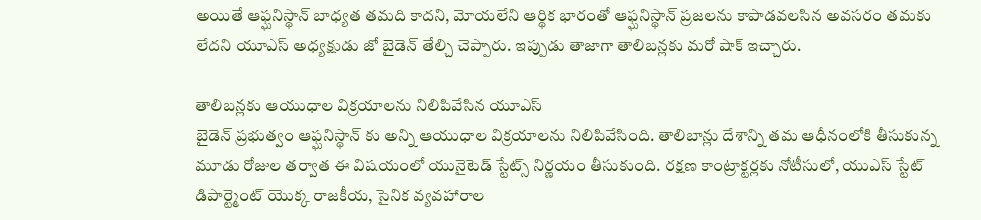అయితే ఆఫ్ఘనిస్థాన్ బాధ్యత తమది కాదని, మోయలేని ఆర్థిక భారంతో ఆఫ్ఘనిస్థాన్ ప్రజలను కాపాడవలసిన అవసరం తమకు లేదని యూఎస్ అధ్యక్షుడు జో బైడెన్ తేల్చి చెప్పారు. ఇప్పుడు తాజాగా తాలిబన్లకు మరో షాక్ ఇచ్చారు.

తాలిబన్లకు ఆయుధాల విక్రయాలను నిలిపివేసిన యూఎస్
బైడెన్ ప్రభుత్వం ఆఫ్ఘనిస్థాన్ కు అన్ని ఆయుధాల విక్రయాలను నిలిపివేసింది. తాలిబాన్లు దేశాన్ని తమ ఆధీనంలోకి తీసుకున్న మూడు రోజుల తర్వాత ఈ విషయంలో యునైటెడ్ స్టేట్స్ నిర్ణయం తీసుకుంది. రక్షణ కాంట్రాక్టర్లకు నోటీసులో, యుఎస్ స్టేట్ డిపార్ట్మెంట్ యొక్క రాజకీయ, సైనిక వ్యవహారాల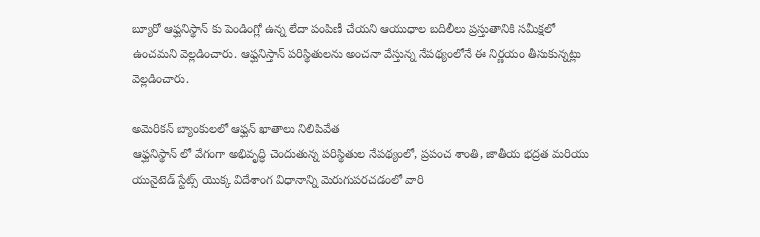బ్యూరో ఆఫ్ఘనిస్థాన్ కు పెండింగ్లో ఉన్న లేదా పంపిణీ చేయని ఆయుధాల బదిలీలు ప్రస్తుతానికి సమీక్షలో ఉంచమని వెల్లడించారు. ఆఫ్ఘనిస్తాన్ పరిస్థితులను అంచనా వేస్తున్న నేపథ్యంలోనే ఈ నిర్ణయం తీసుకున్నట్లు వెల్లడించారు.

అమెరికన్ బ్యాంకులలో ఆఫ్ఘన్ ఖాతాలు నిలిపివేత
ఆఫ్ఘనిస్థాన్ లో వేగంగా అభివృద్ధి చెందుతున్న పరిస్థితుల నేపథ్యంలో, ప్రపంచ శాంతి, జాతీయ భద్రత మరియు యునైటెడ్ స్టేట్స్ యొక్క విదేశాంగ విధానాన్ని మెరుగుపరచడంలో వారి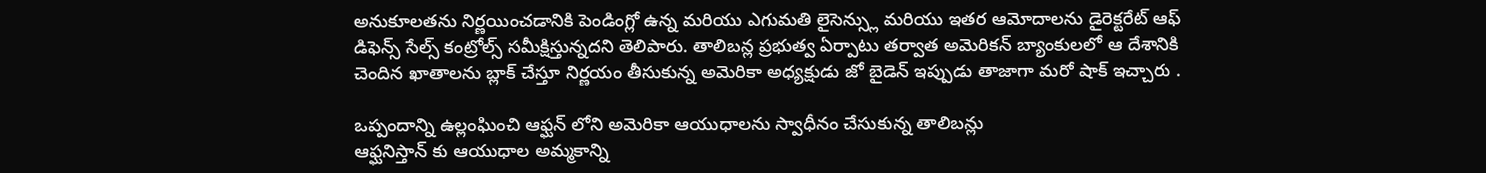అనుకూలతను నిర్ణయించడానికి పెండింగ్లో ఉన్న మరియు ఎగుమతి లైసెన్స్లు మరియు ఇతర ఆమోదాలను డైరెక్టరేట్ ఆఫ్ డిఫెన్స్ సేల్స్ కంట్రోల్స్ సమీక్షిస్తున్నదని తెలిపారు. తాలిబన్ల ప్రభుత్వ ఏర్పాటు తర్వాత అమెరికన్ బ్యాంకులలో ఆ దేశానికి చెందిన ఖాతాలను బ్లాక్ చేస్తూ నిర్ణయం తీసుకున్న అమెరికా అధ్యక్షుడు జో బైడెన్ ఇప్పుడు తాజాగా మరో షాక్ ఇచ్చారు .

ఒప్పందాన్ని ఉల్లంఘించి ఆఫ్ఘన్ లోని అమెరికా ఆయుధాలను స్వాధీనం చేసుకున్న తాలిబన్లు
ఆఫ్ఘనిస్తాన్ కు ఆయుధాల అమ్మకాన్ని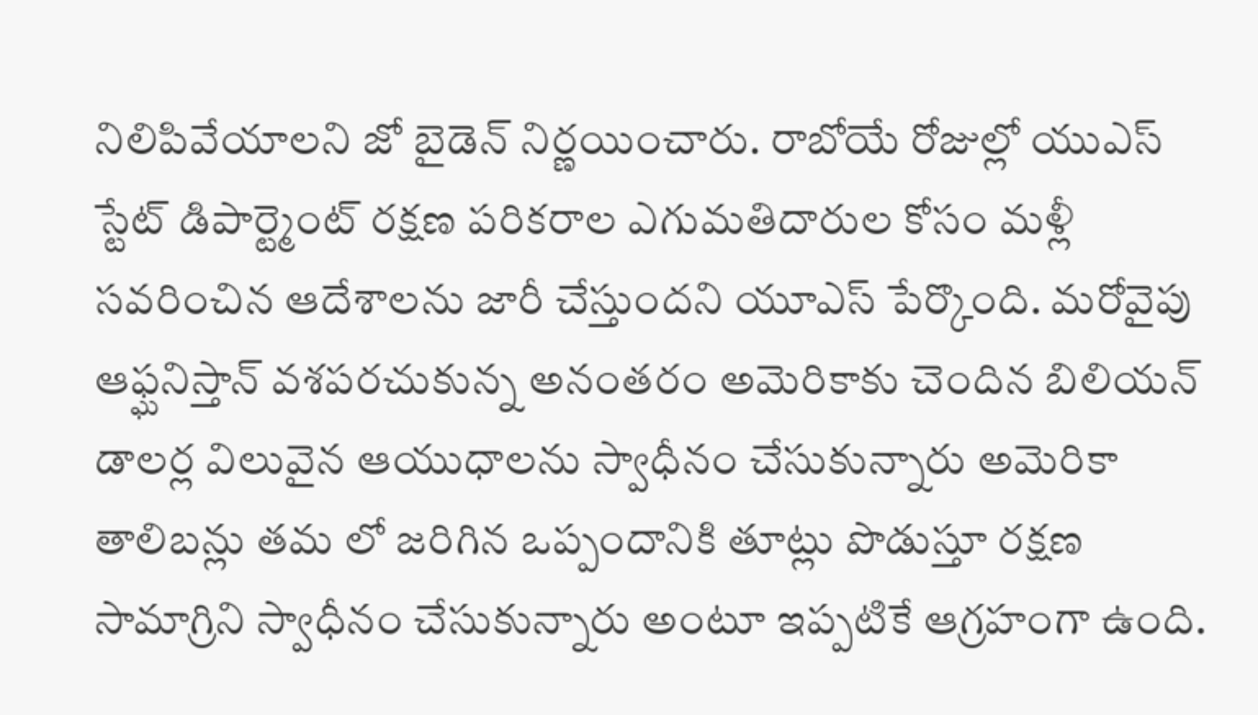నిలిపివేయాలని జో బైడెన్ నిర్ణయించారు. రాబోయే రోజుల్లో యుఎస్ స్టేట్ డిపార్ట్మెంట్ రక్షణ పరికరాల ఎగుమతిదారుల కోసం మళ్లీ సవరించిన ఆదేశాలను జారీ చేస్తుందని యూఎస్ పేర్కొంది. మరోవైపు ఆఫ్ఘనిస్తాన్ వశపరచుకున్న అనంతరం అమెరికాకు చెందిన బిలియన్ డాలర్ల విలువైన ఆయుధాలను స్వాధీనం చేసుకున్నారు అమెరికా తాలిబన్లు తమ లో జరిగిన ఒప్పందానికి తూట్లు పొడుస్తూ రక్షణ సామాగ్రిని స్వాధీనం చేసుకున్నారు అంటూ ఇప్పటికే ఆగ్రహంగా ఉంది.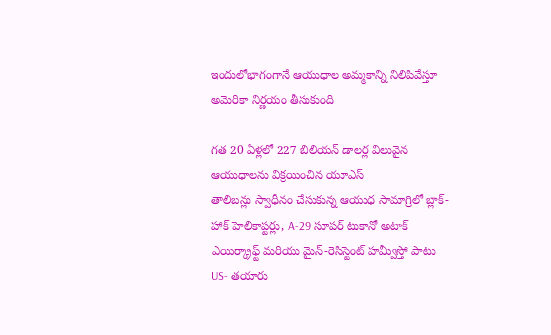ఇందులోభాగంగానే ఆయుధాల అమ్మకాన్ని నిలిపివేస్తూ అమెరికా నిర్ణయం తీసుకుంది

గత 20 ఏళ్లలో 227 బిలియన్ డాలర్ల విలువైన ఆయుధాలను విక్రయించిన యూఎస్
తాలిబన్లు స్వాధీనం చేసుకున్న ఆయుధ సామాగ్రిలో బ్లాక్-హాక్ హెలికాప్టర్లు, A-29 సూపర్ టుకానో అటాక్ ఎయిర్క్రాఫ్ట్ మరియు మైన్-రెసిస్టెంట్ హమ్వీస్తో పాటు US- తయారు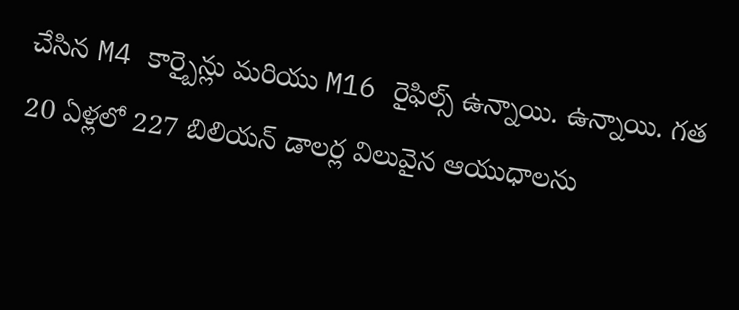చేసిన M4 కార్బైన్లు మరియు M16 రైఫిల్స్ ఉన్నాయి. ఉన్నాయి. గత 20 ఏళ్లలో 227 బిలియన్ డాలర్ల విలువైన ఆయుధాలను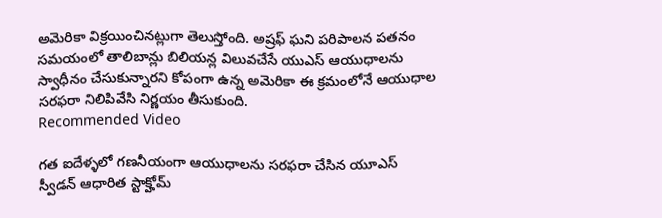అమెరికా విక్రయించినట్లుగా తెలుస్తోంది. అష్రఫ్ ఘని పరిపాలన పతనం సమయంలో తాలిబాన్లు బిలియన్ల విలువచేసే యుఎస్ ఆయుధాలను స్వాధీనం చేసుకున్నారని కోపంగా ఉన్న అమెరికా ఈ క్రమంలోనే ఆయుధాల సరఫరా నిలిపివేసి నిర్ణయం తీసుకుంది.
Recommended Video

గత ఐదేళ్ళలో గణనీయంగా ఆయుధాలను సరఫరా చేసిన యూఎస్
స్వీడన్ ఆధారిత స్టాక్హోమ్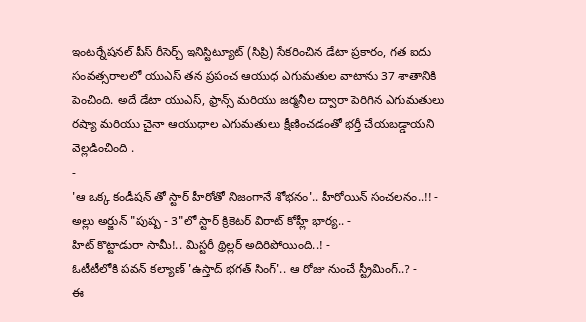ఇంటర్నేషనల్ పీస్ రీసెర్చ్ ఇనిస్టిట్యూట్ (సిప్రి) సేకరించిన డేటా ప్రకారం, గత ఐదు సంవత్సరాలలో యుఎస్ తన ప్రపంచ ఆయుధ ఎగుమతుల వాటాను 37 శాతానికి పెంచింది. అదే డేటా యుఎస్, ఫ్రాన్స్ మరియు జర్మనీల ద్వారా పెరిగిన ఎగుమతులు రష్యా మరియు చైనా ఆయుధాల ఎగుమతులు క్షీణించడంతో భర్తీ చేయబడ్డాయని వెల్లడించింది .
-
'ఆ ఒక్క కండీషన్ తో స్టార్ హీరోతో నిజంగానే శోభనం'.. హీరోయిన్ సంచలనం..!! -
అల్లు అర్జున్ "పుష్ప - 3"లో స్టార్ క్రికెటర్ విరాట్ కోహ్లీ భార్య.. -
హిట్ కొట్టాడురా సామీ!.. మిస్టరీ థ్రిల్లర్ అదిరిపోయింది..! -
ఓటీటీలోకి పవన్ కల్యాణ్ 'ఉస్తాద్ భగత్ సింగ్'.. ఆ రోజు నుంచే స్ట్రీమింగ్..? -
ఈ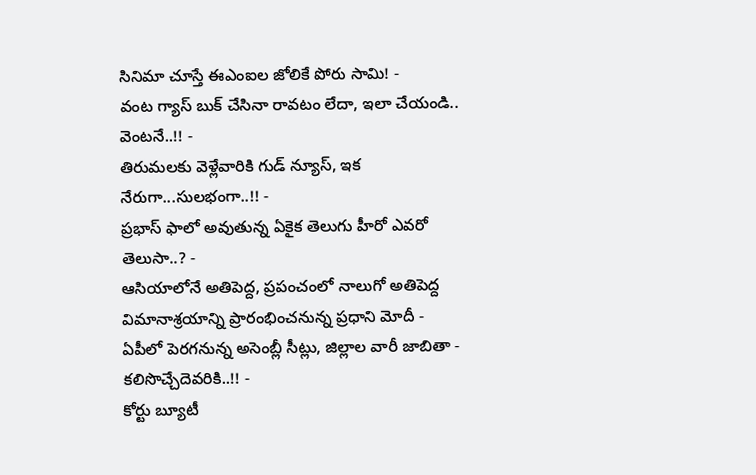సినిమా చూస్తే ఈఎంఐల జోలికే పోరు సామి! -
వంట గ్యాస్ బుక్ చేసినా రావటం లేదా, ఇలా చేయండి.. వెంటనే..!! -
తిరుమలకు వెళ్లేవారికి గుడ్ న్యూస్, ఇక నేరుగా...సులభంగా..!! -
ప్రభాస్ ఫాలో అవుతున్న ఏకైక తెలుగు హీరో ఎవరో తెలుసా..? -
ఆసియాలోనే అతిపెద్ద, ప్రపంచంలో నాలుగో అతిపెద్ద విమానాశ్రయాన్ని ప్రారంభించనున్న ప్రధాని మోదీ -
ఏపీలో పెరగనున్న అసెంబ్లీ సీట్లు, జిల్లాల వారీ జాబితా - కలిసొచ్చేదెవరికి..!! -
కోర్టు బ్యూటీ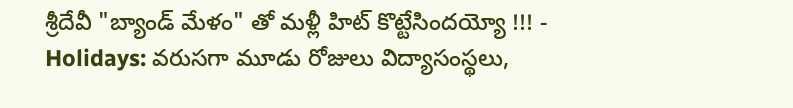శ్రీదేవీ "బ్యాండ్ మేళం" తో మళ్లీ హిట్ కొట్టేసిందయ్యో !!! -
Holidays: వరుసగా మూడు రోజులు విద్యాసంస్థలు,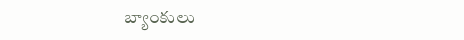బ్యాంకులు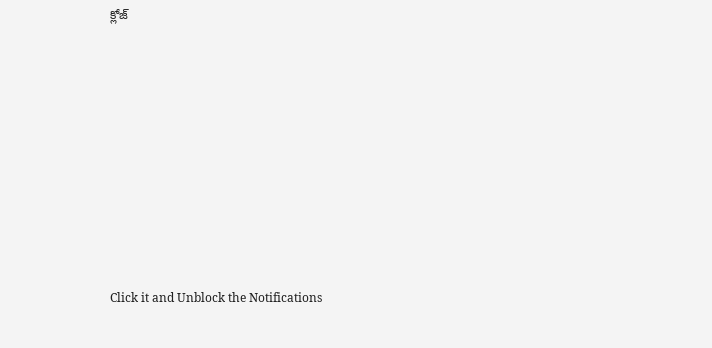క్లోజ్












Click it and Unblock the Notifications